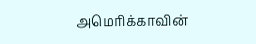அமெரிக்காவின்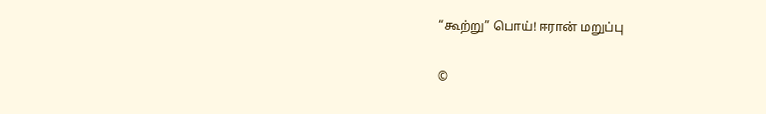“கூற்று” பொய்! ஈரான் மறுப்பு

©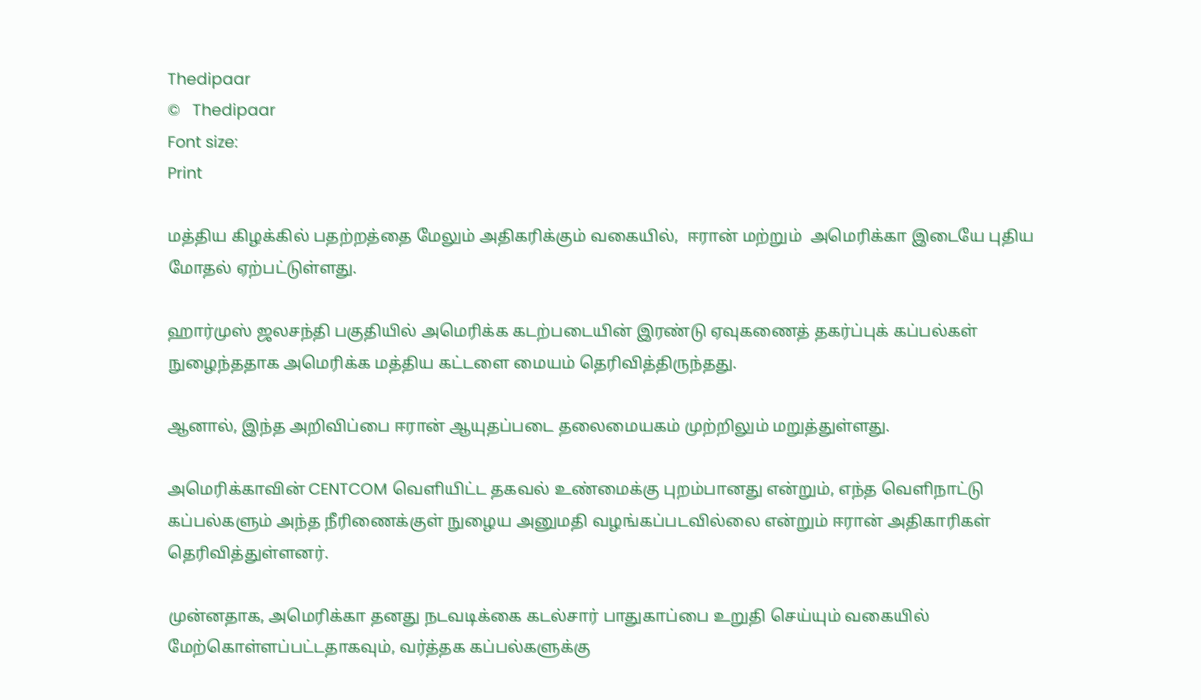Thedipaar
©   Thedipaar
Font size:
Print

மத்திய கிழக்கில் பதற்றத்தை மேலும் அதிகரிக்கும் வகையில்,  ஈரான் மற்றும்  அமெரிக்கா இடையே புதிய மோதல் ஏற்பட்டுள்ளது.

ஹார்முஸ் ஜலசந்தி பகுதியில் அமெரிக்க கடற்படையின் இரண்டு ஏவுகணைத் தகர்ப்புக் கப்பல்கள் நுழைந்ததாக அமெரிக்க மத்திய கட்டளை மையம் தெரிவித்திருந்தது.

ஆனால், இந்த அறிவிப்பை ஈரான் ஆயுதப்படை தலைமையகம் முற்றிலும் மறுத்துள்ளது.

அமெரிக்காவின் CENTCOM வெளியிட்ட தகவல் உண்மைக்கு புறம்பானது என்றும், எந்த வெளிநாட்டு கப்பல்களும் அந்த நீரிணைக்குள் நுழைய அனுமதி வழங்கப்படவில்லை என்றும் ஈரான் அதிகாரிகள் தெரிவித்துள்ளனர்.

முன்னதாக, அமெரிக்கா தனது நடவடிக்கை கடல்சார் பாதுகாப்பை உறுதி செய்யும் வகையில் மேற்கொள்ளப்பட்டதாகவும், வர்த்தக கப்பல்களுக்கு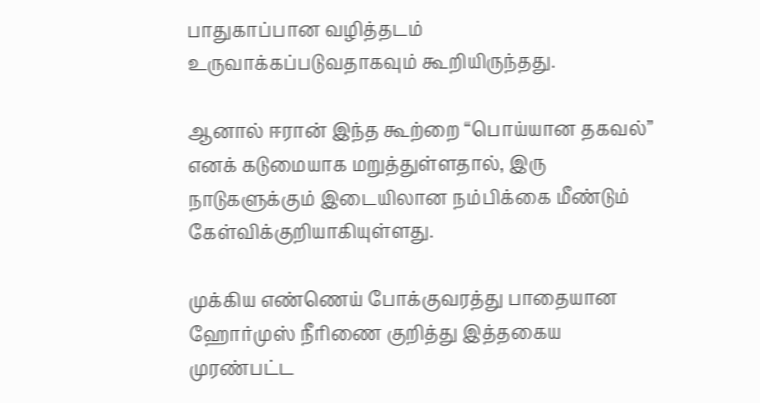பாதுகாப்பான வழித்தடம் உருவாக்கப்படுவதாகவும் கூறியிருந்தது.

ஆனால் ஈரான் இந்த கூற்றை “பொய்யான தகவல்” எனக் கடுமையாக மறுத்துள்ளதால், இரு நாடுகளுக்கும் இடையிலான நம்பிக்கை மீண்டும் கேள்விக்குறியாகியுள்ளது.

முக்கிய எண்ணெய் போக்குவரத்து பாதையான ஹோர்முஸ் நீரிணை குறித்து இத்தகைய முரண்பட்ட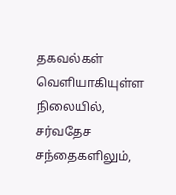தகவல்கள் வெளியாகியுள்ள நிலையில், சர்வதேச சந்தைகளிலும்,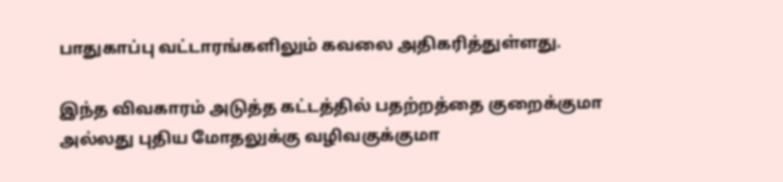பாதுகாப்பு வட்டாரங்களிலும் கவலை அதிகரித்துள்ளது.

இந்த விவகாரம் அடுத்த கட்டத்தில் பதற்றத்தை குறைக்குமா அல்லது புதிய மோதலுக்கு வழிவகுக்குமா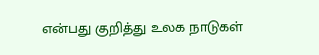என்பது குறித்து உலக நாடுகள்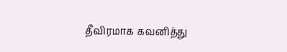தீவிரமாக கவனித்து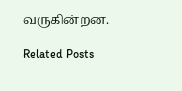வருகின்றன.

Related Posts